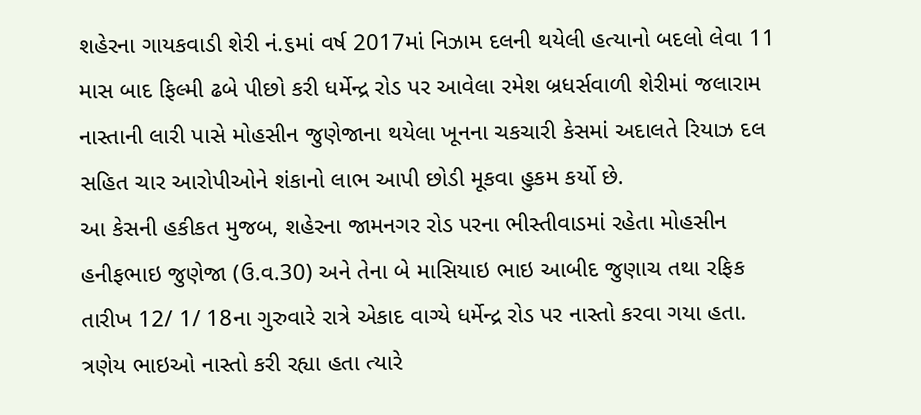શહેરના ગાયકવાડી શેરી નં.૬માં વર્ષ 2017માં નિઝામ દલની થયેલી હત્યાનો બદલો લેવા 11 માસ બાદ ફિલ્મી ઢબે પીછો કરી ધર્મેન્દ્ર રોડ પર આવેલા રમેશ બ્રધર્સવાળી શેરીમાં જલારામ નાસ્તાની લારી પાસે મોહસીન જુણેજાના થયેલા ખૂનના ચકચારી કેસમાં અદાલતે રિયાઝ દલ સહિત ચાર આરોપીઓને શંકાનો લાભ આપી છોડી મૂકવા હુકમ કર્યો છે.
આ કેસની હકીકત મુજબ, શહેરના જામનગર રોડ પરના ભીસ્તીવાડમાં રહેતા મોહસીન હનીફભાઇ જુણેજા (ઉ.વ.30) અને તેના બે માસિયાઇ ભાઇ આબીદ જુણાચ તથા રફિક તારીખ 12/ 1/ 18ના ગુરુવારે રાત્રે એકાદ વાગ્યે ધર્મેન્દ્ર રોડ પર નાસ્તો કરવા ગયા હતા. ત્રણેય ભાઇઓ નાસ્તો કરી રહ્યા હતા ત્યારે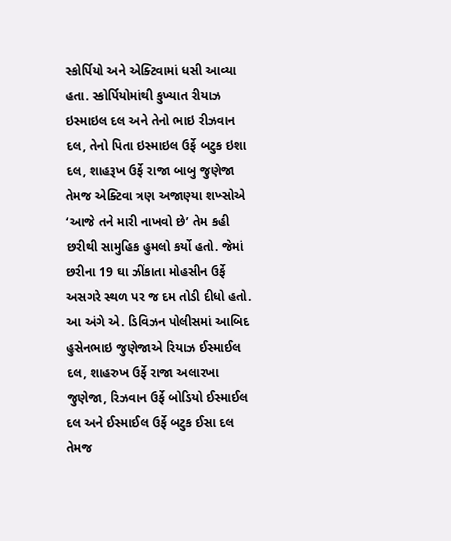સ્કોર્પિયો અને એક્ટિવામાં ધસી આવ્યા હતા. સ્કોર્પિયોમાંથી કુખ્યાત રીયાઝ ઇસ્માઇલ દલ અને તેનો ભાઇ રીઝવાન દલ, તેનો પિતા ઇસ્માઇલ ઉર્ફે બટુક ઇશા દલ, શાહરૂખ ઉર્ફે રાજા બાબુ જુણેજા તેમજ એક્ટિવા ત્રણ અજાણ્યા શખ્સોએ ‘આજે તને મારી નાખવો છે’ તેમ કહી છરીથી સામુહિક હુમલો કર્યો હતો. જેમાં છરીના 19 ઘા ઝીંકાતા મોહસીન ઉર્ફે અસગરે સ્થળ પર જ દમ તોડી દીધો હતો. આ અંગે એ. ડિવિઝન પોલીસમાં આબિદ હુસેનભાઇ જુણેજાએ રિયાઝ ઈસ્માઈલ દલ, શાહરુખ ઉર્ફે રાજા અલારખા જુણેજા, રિઝવાન ઉર્ફે બોડિયો ઈસ્માઈલ દલ અને ઈસ્માઈલ ઉર્ફે બટુક ઈસા દલ તેમજ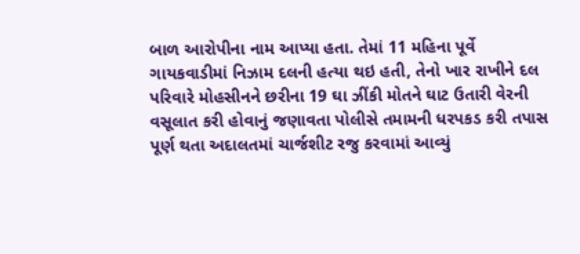બાળ આરોપીના નામ આપ્યા હતા. તેમાં 11 મહિના પૂર્વે ગાયકવાડીમાં નિઝામ દલની હત્યા થઇ હતી, તેનો ખાર રાખીને દલ પરિવારે મોહસીનને છરીના 19 ઘા ઝીંકી મોતને ઘાટ ઉતારી વેરની વસૂલાત કરી હોવાનું જણાવતા પોલીસે તમામની ધરપકડ કરી તપાસ પૂર્ણ થતા અદાલતમાં ચાર્જશીટ રજુ કરવામાં આવ્યું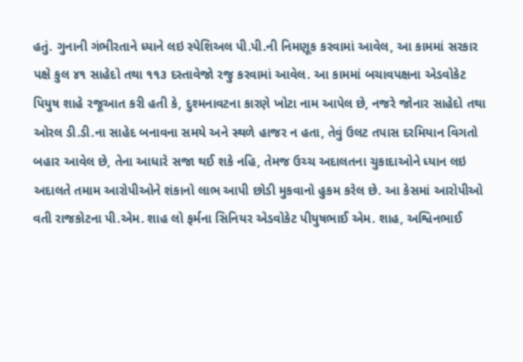હતું. ગુનાની ગંભીરતાને ધ્યાને લઇ સ્પેશિઅલ પી.પી.ની નિમણૂક કરવામાં આવેલ, આ કામમાં સરકાર પક્ષે કુલ ૪૧ સાહેદો તથા ૧૧૩ દસ્તાવેજો રજુ કરવામાં આવેલ. આ કામમાં બચાવપક્ષના એડવોકેટ પિયુષ શાહે રજૂઆત કરી હતી કે, દુશ્મનાવટના કારણે ખોટા નામ આપેલ છે, નજરે જોનાર સાહેદો તથા ઓરલ ડી.ડી.ના સાહેદ બનાવના સમયે અને સ્થળે હાજર ન હતા, તેવું ઉલટ તપાસ દરમિયાન વિગતો બહાર આવેલ છે, તેના આધારે સજા થઈ શકે નહિ, તેમજ ઉચ્ચ અદાલતના ચુકાદાઓને ધ્યાન લઇ અદાલતે તમામ આરોપીઓને શંકાનો લાભ આપી છોડી મુકવાનો હુકમ કરેલ છે. આ કેસમાં આરોપીઓ વતી રાજકોટના પી.એમ. શાહ લો ફર્મના સિનિયર એડવોકેટ પીયુષભાઈ એમ. શાહ, અશ્વિનભાઈ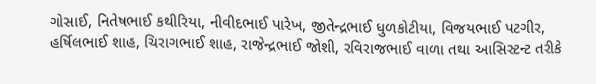ગોસાઈ, નિતેષભાઈ કથીરિયા, નીવીદભાઈ પારેખ, જીતેન્દ્રભાઈ ધુળકોટીયા, વિજયભાઈ પટગીર, હર્ષિલભાઈ શાહ, ચિરાગભાઈ શાહ, રાજેન્દ્રભાઈ જોશી, રવિરાજભાઈ વાળા તથા આસિસ્ટન્ટ તરીકે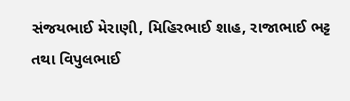સંજયભાઈ મેરાણી, મિહિરભાઈ શાહ, રાજાભાઈ ભટ્ટ તથા વિપુલભાઈ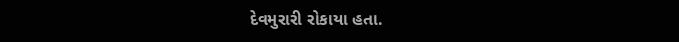દેવમુરારી રોકાયા હતા.